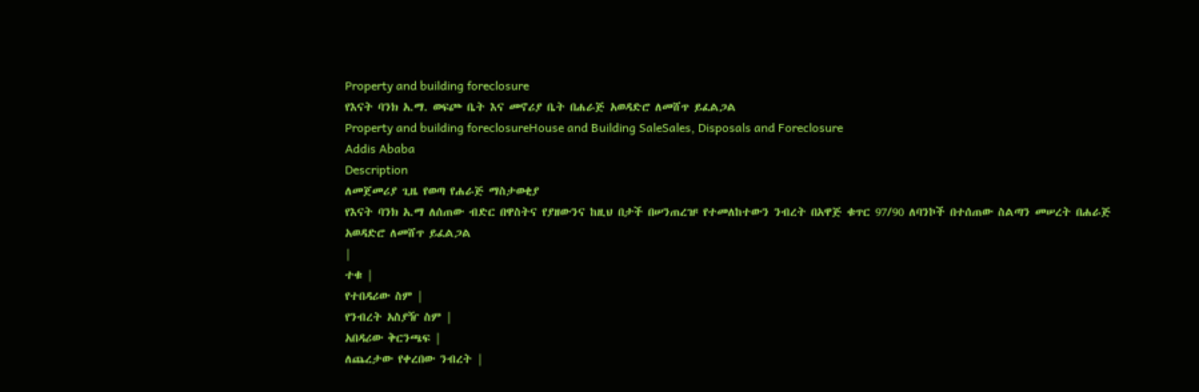Property and building foreclosure
የእናት ባንክ አ.ማ. ወፍጮ ቤት እና መኖሪያ ቤት በሐራጅ አወዳድሮ ለመሸጥ ይፈልጋል
Property and building foreclosureHouse and Building SaleSales, Disposals and Foreclosure
Addis Ababa
Description
ለመጀመሪያ ጊዜ የወጣ የሐራጅ ማስታወቂያ
የእናት ባንክ አ.ማ ለሰጠው ብድር በዋስትና የያዘውንና ከዚህ በታች በሠንጠረዡ የተመለከተውን ንብረት በአዋጅ ቁጥር 97/90 ለባንኮች በተሰጠው ስልጣን መሠረት በሐራጅ አወዳድሮ ለመሸጥ ይፈልጋል
|
ተቁ |
የተበዳሪው ስም |
የንብረት አስያዥ ስም |
አበዳሪው ቅርንጫፍ |
ለጨረታው የቀረበው ንብረት |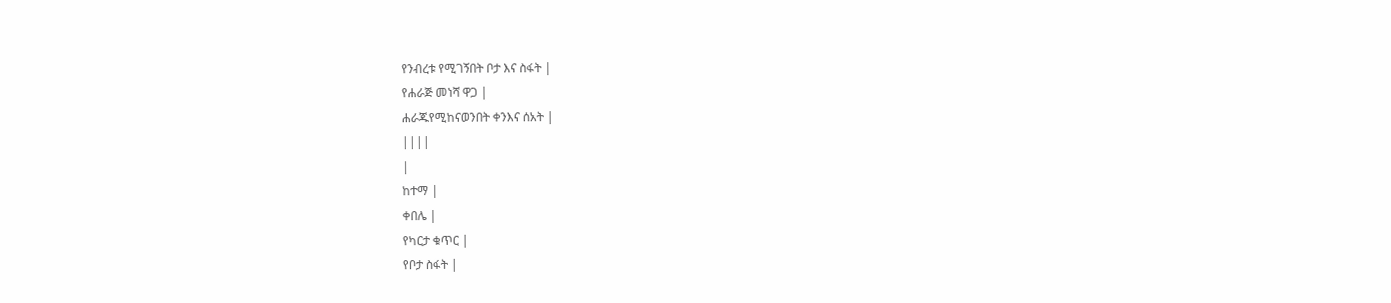የንብረቱ የሚገኝበት ቦታ እና ስፋት |
የሐራጅ መነሻ ዋጋ |
ሐራጁየሚከናወንበት ቀንእና ሰአት |
||||
|
ከተማ |
ቀበሌ |
የካርታ ቁጥር |
የቦታ ስፋት |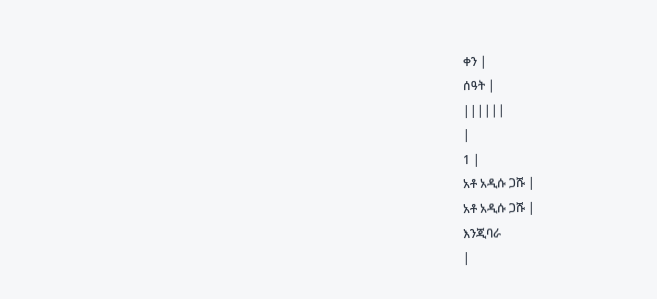ቀን |
ሰዓት |
||||||
|
1 |
አቶ አዲሱ ጋሹ |
አቶ አዲሱ ጋሹ |
እንጂባራ
|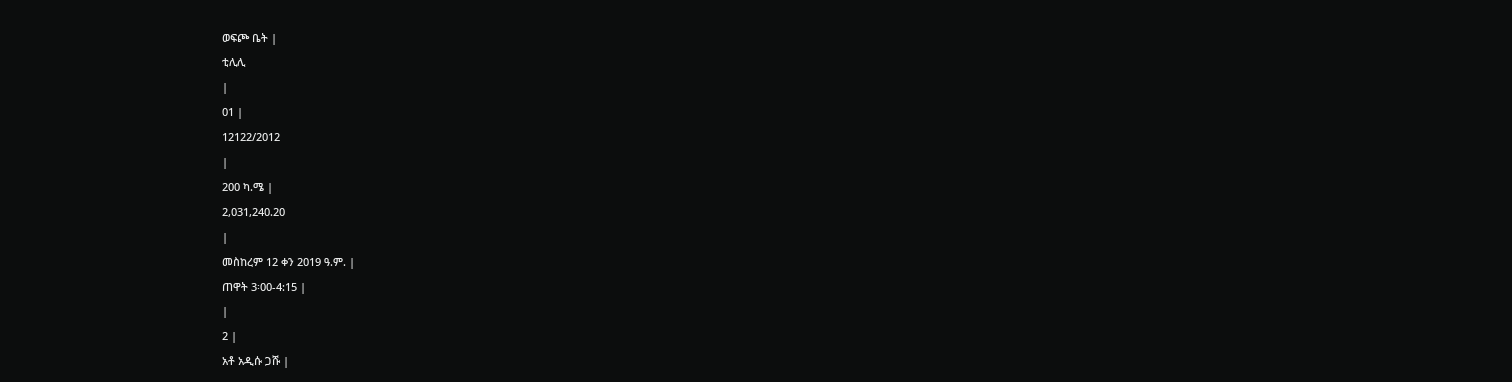ወፍጮ ቤት |
ቲሊሊ
|
01 |
12122/2012
|
200 ካ.ሜ |
2,031,240.20
|
መስከረም 12 ቀን 2019 ዓ.ም. |
ጠዋት 3፡00-4:15 |
|
2 |
አቶ አዲሱ ጋሹ |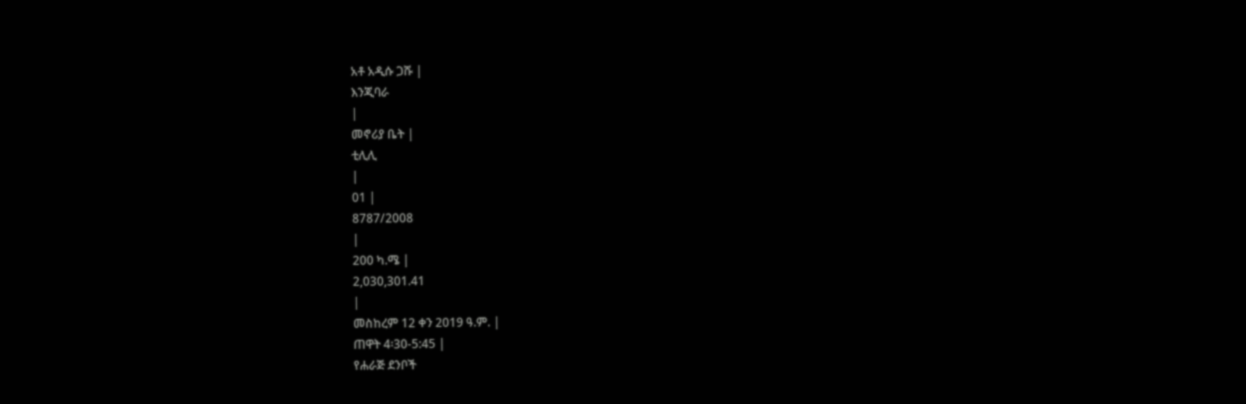አቶ አዲሱ ጋሹ |
እንጂባራ
|
መኖሪያ ቤት |
ቲሊሊ
|
01 |
8787/2008
|
200 ካ.ሜ |
2,030,301.41
|
መስከረም 12 ቀን 2019 ዓ.ም. |
ጠዋት 4፡30-5:45 |
የሐራጅ ደንቦች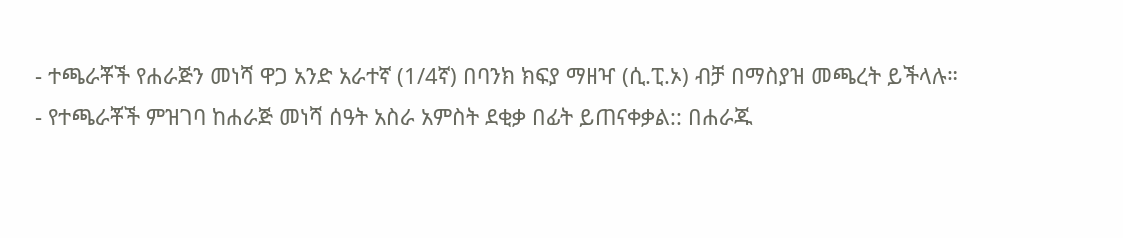- ተጫራቾች የሐራጅን መነሻ ዋጋ አንድ አራተኛ (1/4ኛ) በባንክ ክፍያ ማዘዣ (ሲ.ፒ.ኦ) ብቻ በማስያዝ መጫረት ይችላሉ።
- የተጫራቾች ምዝገባ ከሐራጅ መነሻ ሰዓት አስራ አምስት ደቂቃ በፊት ይጠናቀቃል:: በሐራጁ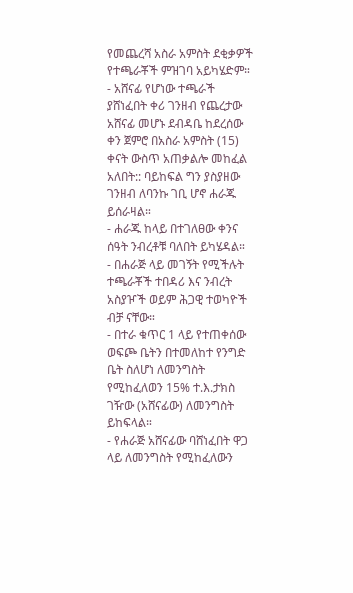የመጨረሻ አስራ አምስት ደቂቃዎች የተጫራቾች ምዝገባ አይካሄድም።
- አሸናፊ የሆነው ተጫራች ያሸነፈበት ቀሪ ገንዘብ የጨረታው አሸናፊ መሆኑ ደብዳቤ ከደረሰው ቀን ጀምሮ በአስራ አምስት (15) ቀናት ውስጥ አጠቃልሎ መከፈል አለበት:: ባይከፍል ግን ያስያዘው ገንዘብ ለባንኩ ገቢ ሆኖ ሐራጁ ይሰራዛል።
- ሐራጁ ከላይ በተገለፀው ቀንና ሰዓት ንብረቶቹ ባለበት ይካሄዳል።
- በሐራጅ ላይ መገኝት የሚችሉት ተጫራቾች ተበዳሪ እና ንብረት አስያዦች ወይም ሕጋዊ ተወካዮች ብቻ ናቸው።
- በተራ ቁጥር 1 ላይ የተጠቀሰው ወፍጮ ቤትን በተመለከተ የንግድ ቤት ስለሆነ ለመንግስት የሚከፈለወን 15% ተ.እ.ታክስ ገዥው (አሸናፊው) ለመንግስት ይከፍላል።
- የሐራጅ አሸናፊው ባሸነፈበት ዋጋ ላይ ለመንግስት የሚከፈለውን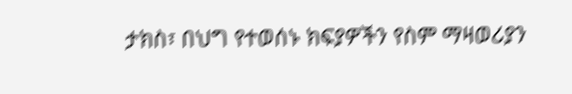ታክስ፣ በህግ የተወሰኑ ክፍያዎችን የስም ማዛወሪያን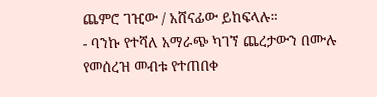ጨምሮ ገዢው / አሸናፊው ይከፍላሉ።
- ባንኩ የተሻለ አማራጭ ካገኘ ጨረታውን በሙሉ የመሰረዝ መብቱ የተጠበቀ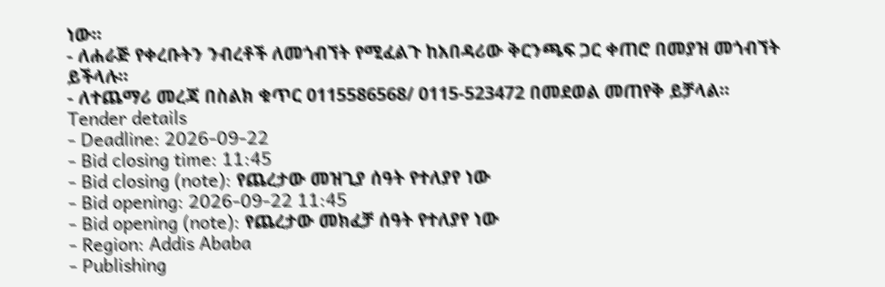ነው።
- ለሐራጅ የቀረቡትን ንብረቶች ለመጎብኘት የሚፈልጉ ከአበዳሪው ቅርንጫፍ ጋር ቀጠሮ በመያዝ መጎብኘት ይችላሉ።
- ለተጨማሪ መረጃ በስልክ ቁጥር 0115586568/ 0115-523472 በመደወል መጠየቅ ይቻላል።
Tender details
- Deadline: 2026-09-22
- Bid closing time: 11:45
- Bid closing (note): የጨረታው መዝጊያ ሰዓት የተለያየ ነው
- Bid opening: 2026-09-22 11:45
- Bid opening (note): የጨረታው መክፈቻ ሰዓት የተለያየ ነው
- Region: Addis Ababa
- Publishing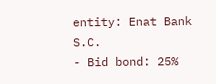entity: Enat Bank S.C.
- Bid bond: 25%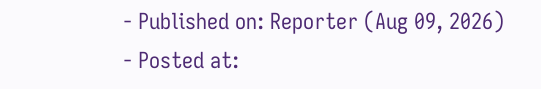- Published on: Reporter (Aug 09, 2026)
- Posted at: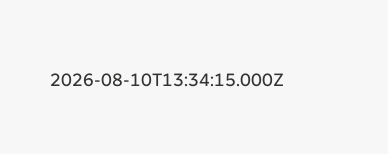2026-08-10T13:34:15.000Z